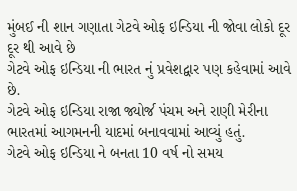મુંબઈ ની શાન ગણાતા ગેટવે ઓફ ઇન્ડિયા ની જોવા લોકો દૂર દૂર થી આવે છે
ગેટવે ઓફ ઇન્ડિયા ની ભારત નું પ્રવેશદ્વાર પણ કહેવામાં આવે છે.
ગેટવે ઓફ ઇન્ડિયા રાજા જ્યોર્જ પંચમ અને રાણી મેરીના ભારતમાં આગમનની યાદમાં બનાવવામાં આવ્યું હતું.
ગેટવે ઓફ ઇન્ડિયા ને બનતા 10 વર્ષ નો સમય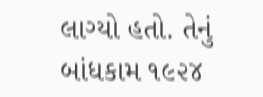લાગ્યો હતો. તેનું બાંધકામ ૧૯૨૪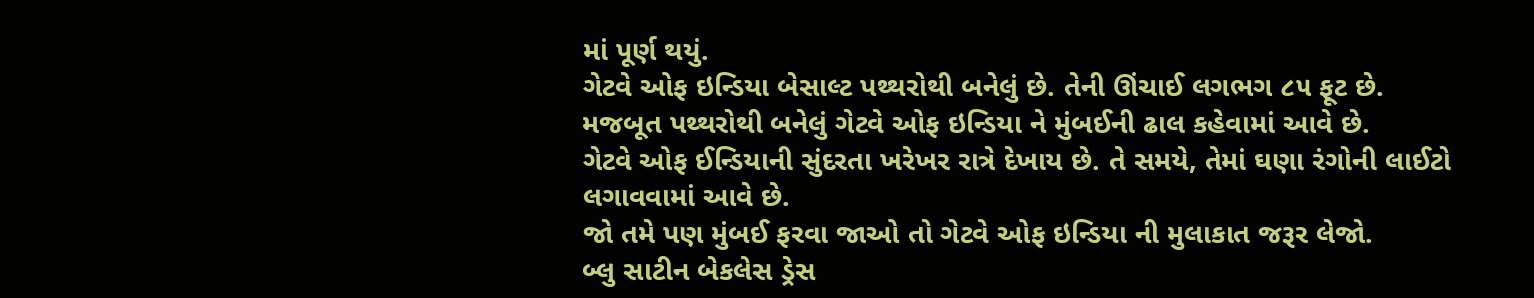માં પૂર્ણ થયું.
ગેટવે ઓફ ઇન્ડિયા બેસાલ્ટ પથ્થરોથી બનેલું છે. તેની ઊંચાઈ લગભગ ૮૫ ફૂટ છે.
મજબૂત પથ્થરોથી બનેલું ગેટવે ઓફ ઇન્ડિયા ને મુંબઈની ઢાલ કહેવામાં આવે છે.
ગેટવે ઓફ ઈન્ડિયાની સુંદરતા ખરેખર રાત્રે દેખાય છે. તે સમયે, તેમાં ઘણા રંગોની લાઈટો લગાવવામાં આવે છે.
જો તમે પણ મુંબઈ ફરવા જાઓ તો ગેટવે ઓફ ઇન્ડિયા ની મુલાકાત જરૂર લેજો.
બ્લુ સાટીન બેકલેસ ડ્રેસ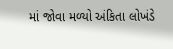માં જોવા મળ્યો અંકિતા લોખંડે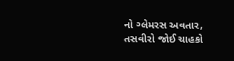નો ગ્લેમરસ અવતાર, તસવીરો જોઈ ચાહકો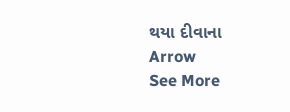થયા દીવાના
Arrow
See More